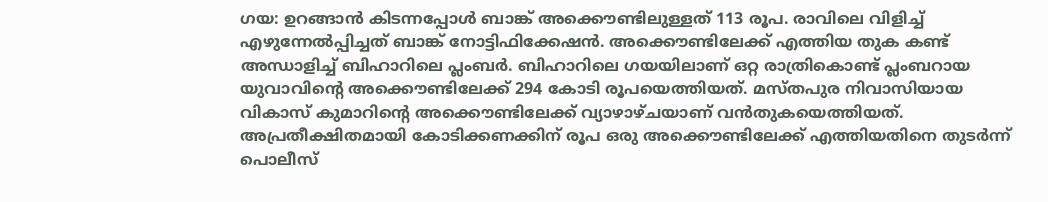ഗയ: ഉറങ്ങാൻ കിടന്നപ്പോൾ ബാങ്ക് അക്കൌണ്ടിലുള്ളത് 113 രൂപ. രാവിലെ വിളിച്ച് എഴുന്നേൽപ്പിച്ചത് ബാങ്ക് നോട്ടിഫിക്കേഷൻ. അക്കൌണ്ടിലേക്ക് എത്തിയ തുക കണ്ട് അന്ധാളിച്ച് ബിഹാറിലെ പ്ലംബർ. ബിഹാറിലെ ഗയയിലാണ് ഒറ്റ രാത്രികൊണ്ട് പ്ലംബറായ യുവാവിന്റെ അക്കൌണ്ടിലേക്ക് 294 കോടി രൂപയെത്തിയത്. മസ്തപുര നിവാസിയായ വികാസ് കുമാറിന്റെ അക്കൌണ്ടിലേക്ക് വ്യാഴാഴ്ചയാണ് വൻതുകയെത്തിയത്. അപ്രതീക്ഷിതമായി കോടിക്കണക്കിന് രൂപ ഒരു അക്കൌണ്ടിലേക്ക് എത്തിയതിനെ തുടർന്ന് പൊലീസ്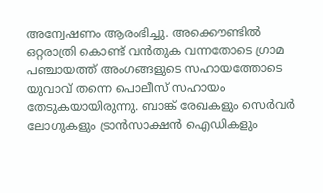അന്വേഷണം ആരംഭിച്ചു. അക്കൌണ്ടിൽ ഒറ്റരാത്രി കൊണ്ട് വൻതുക വന്നതോടെ ഗ്രാമ പഞ്ചായത്ത് അംഗങ്ങളുടെ സഹായത്തോടെ യുവാവ് തന്നെ പൊലീസ് സഹായം തേടുകയായിരുന്നു. ബാങ്ക് രേഖകളും സെർവർ ലോഗുകളും ട്രാൻസാക്ഷൻ ഐഡികളും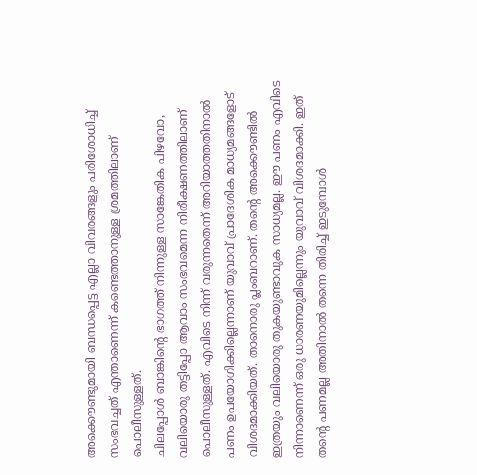അക്കൌണ്ടുമായി ബന്ധപ്പെട്ട എല്ലാ വിവരങ്ങളും പരിശോധിച്ച് സംഭവച്ചത് എന്താണെന്ന് കണ്ടെത്താനുള്ള ശ്രമത്തിലാണ് പൊലീസുള്ളത്.
ചിലപ്പോൾ ബാങ്കിന്റെ ഭാഗത്ത് നിന്നുള്ള സാങ്കേതിക പിഴവോ, വലിയൊരു തട്ടിപ്പോ ആവാം സംഭവമെന്ന നിരീക്ഷണത്തിലാണ് പൊലീസുള്ളത്. എവിടെ നിന്ന് വരുന്നതെന്ന് അറിയാത്തതിനാൽ പണം ഉപയോഗിക്കില്ലെന്നാണ് യുവാവ് പ്രാദേശിക മാധ്യമങ്ങളോട് വിശദമാക്കിയത്. താനൊരു പ്ലംബറാണ്. തന്റെ അക്കൌണ്ടിൽ ഇത്രയും വലിയൊരു തുകയുണ്ടാവുക സാധ്യമല്ല. ഈ പണം എവിടെ നിന്നാണെന്ന് ഒരു ധാരണയുമില്ലെന്നും യുവാവ് വിശദമാക്കി. ഇത് തന്റെ പണമല്ല അതിനാൽ തന്നെ തിരിച്ച് ഇടുമ്പോൾ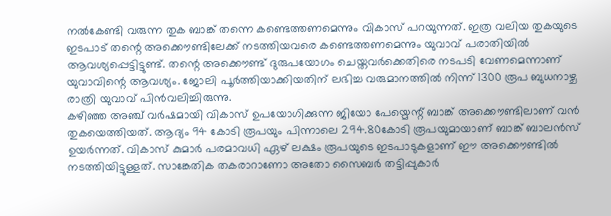നൽകേണ്ടി വരുന്ന തുക ബാങ്ക് തന്നെ കണ്ടെത്തണമെന്നും വികാസ് പറയുന്നത്. ഇത്ര വലിയ തുകയുടെ ഇടപാട് തന്റെ അക്കൌണ്ടിലേക്ക് നടത്തിയവരെ കണ്ടെത്തണമെന്നും യുവാവ് പരാതിയിൽ ആവശ്യപ്പെട്ടിട്ടുണ്ട്. തന്റെ അക്കൌണ്ട് ദുരുപയോഗം ചെയ്തവർക്കെതിരെ നടപടി വേണമെന്നാണ് യുവാവിന്റെ ആവശ്യം. ജോലി പൂർത്തിയാക്കിയതിന് ലഭിച്ച വരുമാനത്തിൽ നിന്ന് 1300 രൂപ ബുധനാഴ്ച രാത്രി യുവാവ് പിൻവലിച്ചിരുന്നു.
കഴിഞ്ഞ അഞ്ച് വർഷമായി വികാസ് ഉപയോഗിക്കുന്ന ജിയോ പേയ്മെന്റ് ബാങ്ക് അക്കൌണ്ടിലാണ് വൻ തുകയെത്തിയത്. ആദ്യം 94 കോടി രൂപയും പിന്നാലെ 294.80കോടി രൂപയുമായാണ് ബാങ്ക് ബാലൻസ് ഉയർന്നത്. വികാസ് കുമാർ പരമാവധി ഏഴ് ലക്ഷം രൂപയുടെ ഇടപാടുകളാണ് ഈ അക്കൌണ്ടിൽ നടത്തിയിട്ടുള്ളത്. സാങ്കേതിക തകരാറാണോ അതോ സൈബർ തട്ടിപ്പുകാർ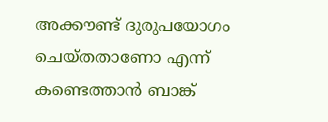അക്കൗണ്ട് ദുരുപയോഗം ചെയ്തതാണോ എന്ന് കണ്ടെത്താൻ ബാങ്ക്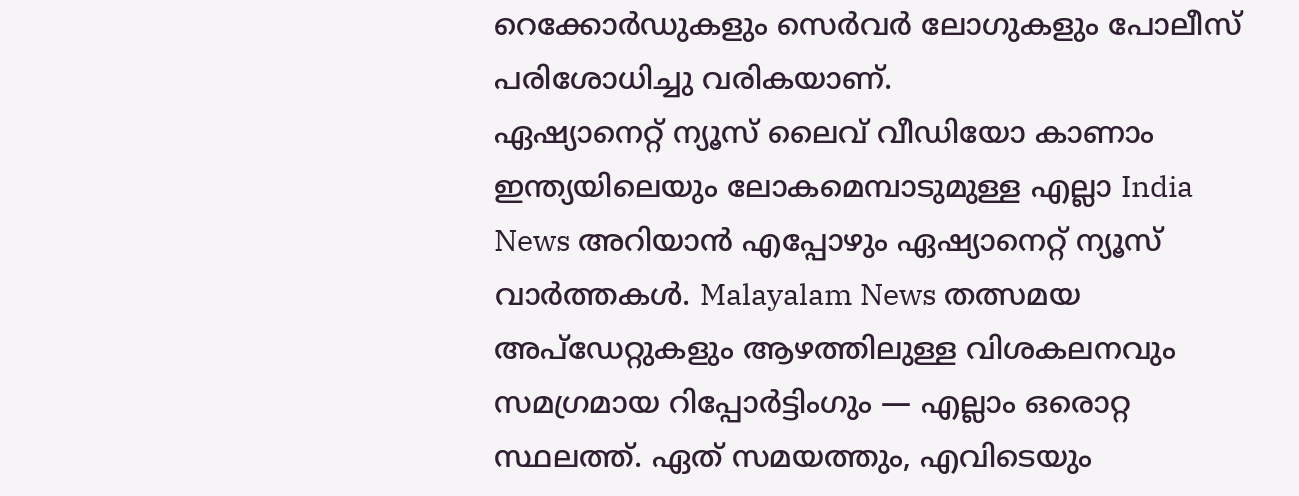റെക്കോർഡുകളും സെർവർ ലോഗുകളും പോലീസ് പരിശോധിച്ചു വരികയാണ്.
ഏഷ്യാനെറ്റ് ന്യൂസ് ലൈവ് വീഡിയോ കാണാം
ഇന്ത്യയിലെയും ലോകമെമ്പാടുമുള്ള എല്ലാ India News അറിയാൻ എപ്പോഴും ഏഷ്യാനെറ്റ് ന്യൂസ് വാർത്തകൾ. Malayalam News തത്സമയ അപ്ഡേറ്റുകളും ആഴത്തിലുള്ള വിശകലനവും സമഗ്രമായ റിപ്പോർട്ടിംഗും — എല്ലാം ഒരൊറ്റ സ്ഥലത്ത്. ഏത് സമയത്തും, എവിടെയും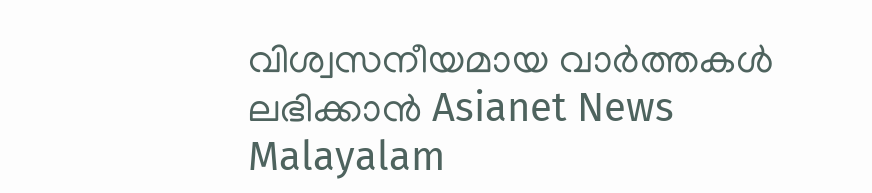വിശ്വസനീയമായ വാർത്തകൾ ലഭിക്കാൻ Asianet News Malayalam